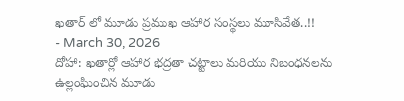ఖతార్ లో మూడు ప్రముఖ ఆహార సంస్థలు మూసివేత..!!
- March 30, 2026
దోహా: ఖతార్లో ఆహార భద్రతా చట్టాలు మరియు నిబంధనలను ఉల్లంఘించిన మూడు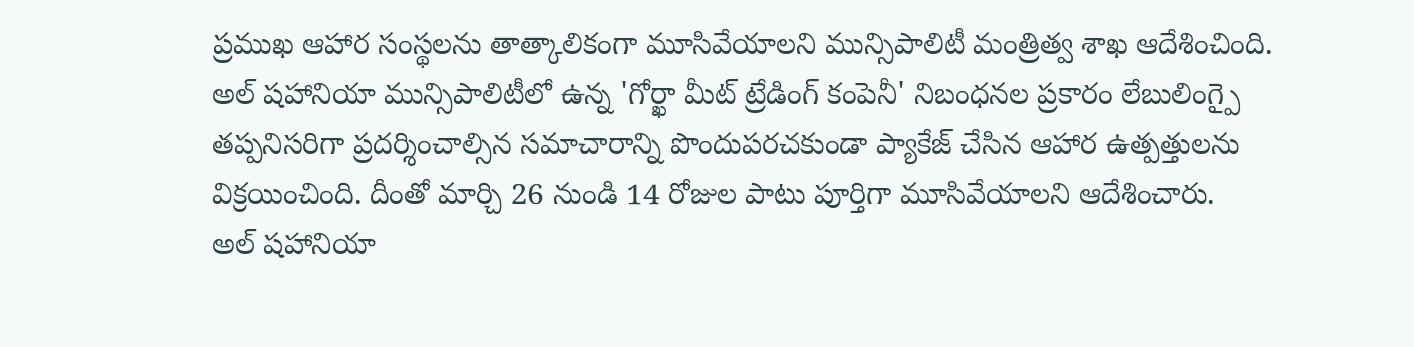ప్రముఖ ఆహార సంస్థలను తాత్కాలికంగా మూసివేయాలని మున్సిపాలిటీ మంత్రిత్వ శాఖ ఆదేశించింది.
అల్ షహానియా మున్సిపాలిటీలో ఉన్న 'గోర్ఖా మీట్ ట్రేడింగ్ కంపెనీ' నిబంధనల ప్రకారం లేబులింగ్పై తప్పనిసరిగా ప్రదర్శించాల్సిన సమాచారాన్ని పొందుపరచకుండా ప్యాకేజ్ చేసిన ఆహార ఉత్పత్తులను విక్రయించింది. దీంతో మార్చి 26 నుండి 14 రోజుల పాటు పూర్తిగా మూసివేయాలని ఆదేశించారు.
అల్ షహానియా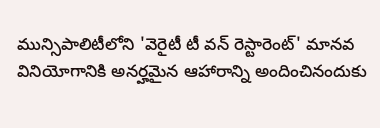మున్సిపాలిటీలోని 'వెరైటీ టీ వన్ రెస్టారెంట్' మానవ వినియోగానికి అనర్హమైన ఆహారాన్ని అందించినందుకు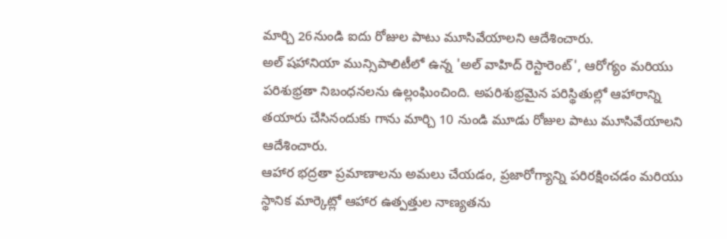మార్చి 26నుండి ఐదు రోజుల పాటు మూసివేయాలని ఆదేశించారు.
అల్ షహానియా మున్సిపాలిటీలో ఉన్న 'అల్ వాహిద్ రెస్టారెంట్', ఆరోగ్యం మరియు పరిశుభ్రతా నిబంధనలను ఉల్లంఘించింది. అపరిశుభ్రమైన పరిస్థితుల్లో ఆహారాన్ని తయారు చేసినందుకు గాను మార్చి 10 నుండి మూడు రోజుల పాటు మూసివేయాలని ఆదేశించారు.
ఆహార భద్రతా ప్రమాణాలను అమలు చేయడం, ప్రజారోగ్యాన్ని పరిరక్షించడం మరియు స్థానిక మార్కెట్లో ఆహార ఉత్పత్తుల నాణ్యతను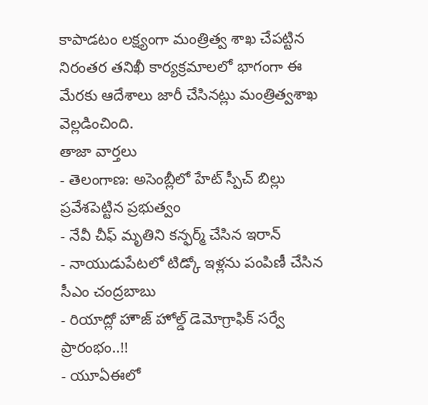కాపాడటం లక్ష్యంగా మంత్రిత్వ శాఖ చేపట్టిన నిరంతర తనిఖీ కార్యక్రమాలలో భాగంగా ఈ మేరకు ఆదేశాలు జారీ చేసినట్లు మంత్రిత్వశాఖ వెల్లడించింది.
తాజా వార్తలు
- తెలంగాణ: అసెంబ్లీలో హేట్ స్పీచ్ బిల్లు ప్రవేశపెట్టిన ప్రభుత్వం
- నేవీ చీఫ్ మృతిని కన్ఫర్మ్ చేసిన ఇరాన్
- నాయుడుపేటలో టిడ్కో ఇళ్లను పంపిణీ చేసిన సీఎం చంద్రబాబు
- రియాద్లో హౌజ్ హోల్డ్ డెమోగ్రాఫిక్ సర్వే ప్రారంభం..!!
- యూఏఈలో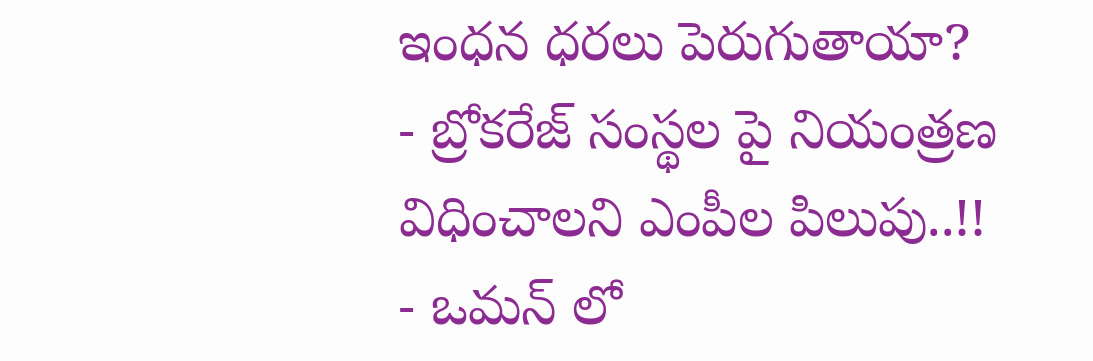ఇంధన ధరలు పెరుగుతాయా?
- బ్రోకరేజ్ సంస్థల పై నియంత్రణ విధించాలని ఎంపీల పిలుపు..!!
- ఒమన్ లో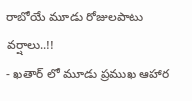రాబోయే మూడు రోజులపాటు వర్షాలు..!!
- ఖతార్ లో మూడు ప్రముఖ ఆహార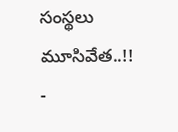సంస్థలు మూసివేత..!!
-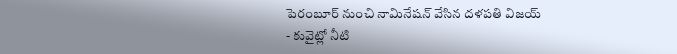పెరంబూర్ నుంచి నామినేషన్ వేసిన దళపతి విజయ్
- కువైట్లో నీటి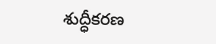శుద్ధీకరణ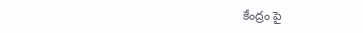కేంద్రం పై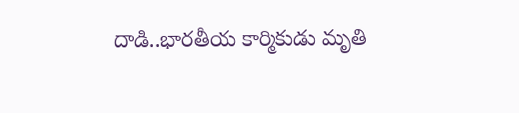దాడి..భారతీయ కార్మికుడు మృతి